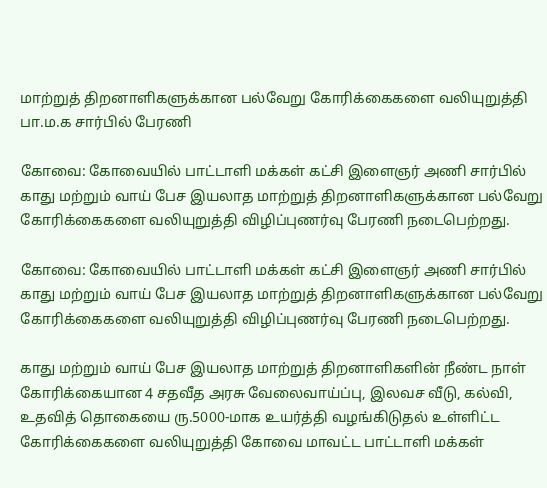மாற்றுத் திறனாளிகளுக்கான பல்வேறு கோரிக்கைகளை வலியுறுத்தி பா.ம.க சார்பில் பேரணி

கோவை: கோவையில் பாட்டாளி மக்கள் கட்சி இளைஞர் அணி சார்பில் காது மற்றும் வாய் பேச இயலாத மாற்றுத் திறனாளிகளுக்கான பல்வேறு கோரிக்கைகளை வலியுறுத்தி விழிப்புணர்வு பேரணி நடைபெற்றது.

கோவை: கோவையில் பாட்டாளி மக்கள் கட்சி இளைஞர் அணி சார்பில் காது மற்றும் வாய் பேச இயலாத மாற்றுத் திறனாளிகளுக்கான பல்வேறு கோரிக்கைகளை வலியுறுத்தி விழிப்புணர்வு பேரணி நடைபெற்றது.

காது மற்றும் வாய் பேச இயலாத மாற்றுத் திறனாளிகளின் நீண்ட நாள் கோரிக்கையான 4 சதவீத அரசு வேலைவாய்ப்பு, இலவச வீடு, கல்வி, உதவித் தொகையை ரு.5000-மாக உயர்த்தி வழங்கிடுதல் உள்ளிட்ட கோரிக்கைகளை வலியுறுத்தி கோவை மாவட்ட பாட்டாளி மக்கள்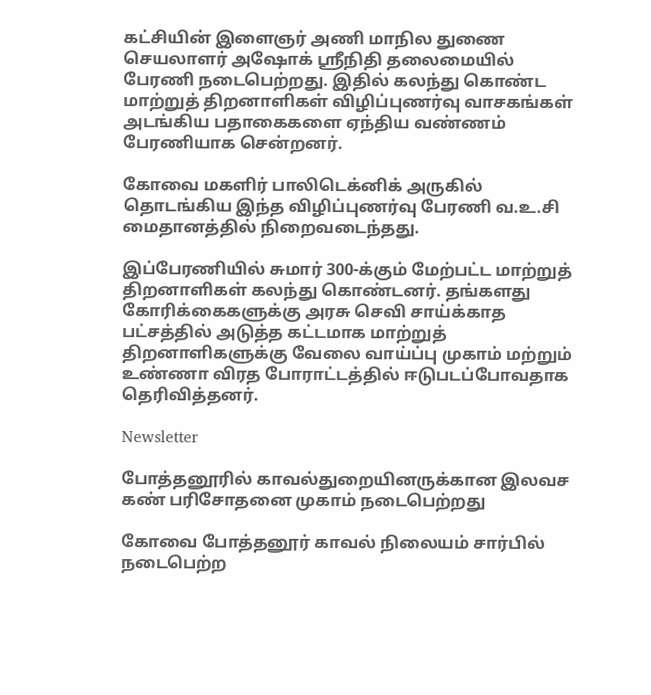கட்சியின் இளைஞர் அணி மாநில துணை செயலாளர் அஷோக் ஸ்ரீநிதி தலைமையில் பேரணி நடைபெற்றது. இதில் கலந்து கொண்ட மாற்றுத் திறனாளிகள் விழிப்புணர்வு வாசகங்கள் அடங்கிய பதாகைகளை ஏந்திய வண்ணம் பேரணியாக சென்றனர்.

கோவை மகளிர் பாலிடெக்னிக் அருகில் தொடங்கிய இந்த விழிப்புணர்வு பேரணி வ.உ.சி மைதானத்தில் நிறைவடைந்தது.

இப்பேரணியில் சுமார் 300-க்கும் மேற்பட்ட மாற்றுத் திறனாளிகள் கலந்து கொண்டனர். தங்களது கோரிக்கைகளுக்கு அரசு செவி சாய்க்காத பட்சத்தில் அடுத்த கட்டமாக மாற்றுத் திறனாளிகளுக்கு வேலை வாய்ப்பு முகாம் மற்றும் உண்ணா விரத போராட்டத்தில் ஈடுபடப்போவதாக தெரிவித்தனர்.

Newsletter

போத்தனூரில் காவல்துறையினருக்கான இலவச கண் பரிசோதனை முகாம் நடைபெற்றது

கோவை போத்தனூர் காவல் நிலையம் சார்பில் நடைபெற்ற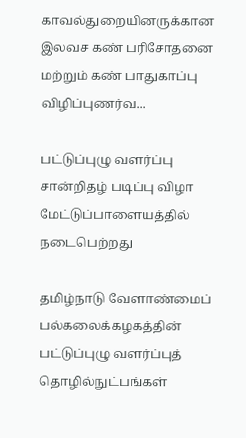காவல்துறையினருக்கான இலவச கண் பரிசோதனை மற்றும் கண் பாதுகாப்பு விழிப்புணர்வ...

பட்டுப்புழு வளர்ப்பு சான்றிதழ் படிப்பு விழா மேட்டுப்பாளையத்தில் நடைபெற்றது

தமிழ்நாடு வேளாண்மைப் பல்கலைக்கழகத்தின் பட்டுப்புழு வளர்ப்புத் தொழில்நுட்பங்கள்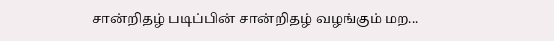சான்றிதழ் படிப்பின் சான்றிதழ் வழங்கும் மற...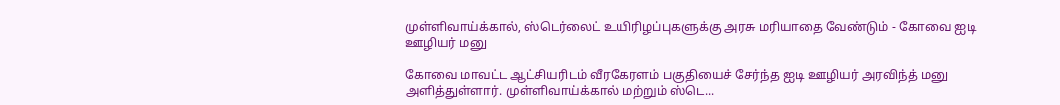முள்ளிவாய்க்கால், ஸ்டெர்லைட் உயிரிழப்புகளுக்கு அரசு மரியாதை வேண்டும் - கோவை ஐடி ஊழியர் மனு

கோவை மாவட்ட ஆட்சியரிடம் வீரகேரளம் பகுதியைச் சேர்ந்த ஐடி ஊழியர் அரவிந்த் மனு அளித்துள்ளார். முள்ளிவாய்க்கால் மற்றும் ஸ்டெ...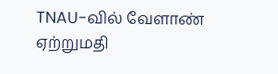TNAU-வில் வேளாண் ஏற்றுமதி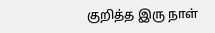குறித்த இரு நாள்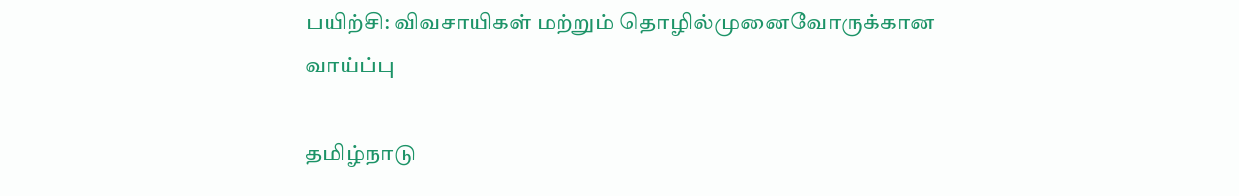பயிற்சி: விவசாயிகள் மற்றும் தொழில்முனைவோருக்கான வாய்ப்பு

தமிழ்நாடு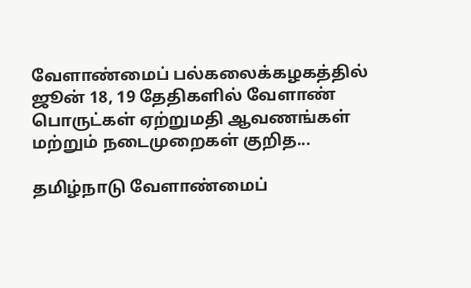வேளாண்மைப் பல்கலைக்கழகத்தில் ஜூன் 18, 19 தேதிகளில் வேளாண் பொருட்கள் ஏற்றுமதி ஆவணங்கள் மற்றும் நடைமுறைகள் குறித...

தமிழ்நாடு வேளாண்மைப்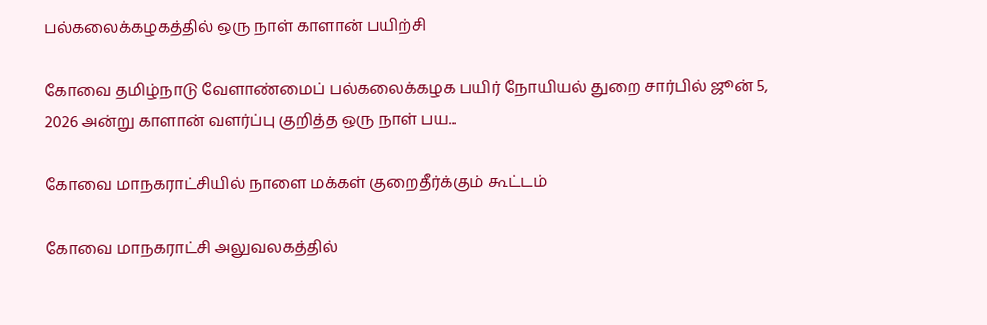பல்கலைக்கழகத்தில் ஒரு நாள் காளான் பயிற்சி

கோவை தமிழ்நாடு வேளாண்மைப் பல்கலைக்கழக பயிர் நோயியல் துறை சார்பில் ஜூன் 5, 2026 அன்று காளான் வளர்ப்பு குறித்த ஒரு நாள் பய...

கோவை மாநகராட்சியில் நாளை மக்கள் குறைதீர்க்கும் கூட்டம்

கோவை மாநகராட்சி அலுவலகத்தில்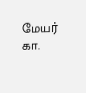மேயர் கா.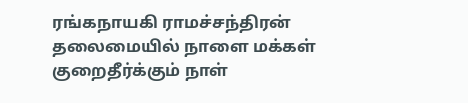ரங்கநாயகி ராமச்சந்திரன் தலைமையில் நாளை மக்கள் குறைதீர்க்கும் நாள்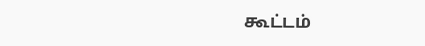கூட்டம்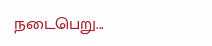நடைபெறு...